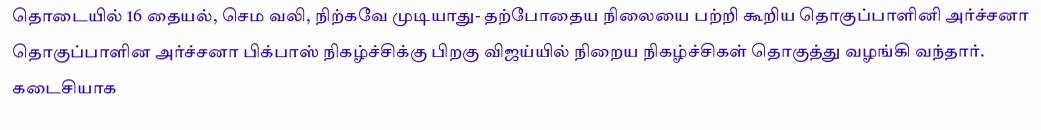தொடையில் 16 தையல், செம வலி, நிற்கவே முடியாது- தற்போதைய நிலையை பற்றி கூறிய தொகுப்பாளினி அர்ச்சனா
தொகுப்பாளின அர்ச்சனா பிக்பாஸ் நிகழ்ச்சிக்கு பிறகு விஜய்யில் நிறைய நிகழ்ச்சிகள் தொகுத்து வழங்கி வந்தார்.
கடைசியாக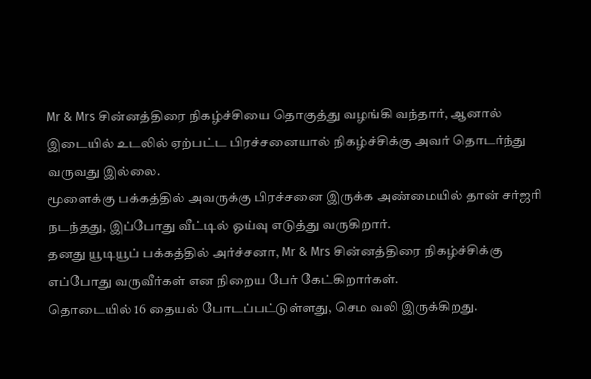Mr & Mrs சின்னத்திரை நிகழ்ச்சியை தொகுத்து வழங்கி வந்தார், ஆனால் இடையில் உடலில் ஏற்பட்ட பிரச்சனையால் நிகழ்ச்சிக்கு அவர் தொடர்ந்து வருவது இல்லை.
மூளைக்கு பக்கத்தில் அவருக்கு பிரச்சனை இருக்க அண்மையில் தான் சர்ஜரி நடந்தது, இப்போது வீட்டில் ஓய்வு எடுத்து வருகிறார்.
தனது யூடியூப் பக்கத்தில் அர்ச்சனா, Mr & Mrs சின்னத்திரை நிகழ்ச்சிக்கு எப்போது வருவீர்கள் என நிறைய பேர் கேட்கிறார்கள்.
தொடையில் 16 தையல் போடப்பட்டுள்ளது, செம வலி இருக்கிறது.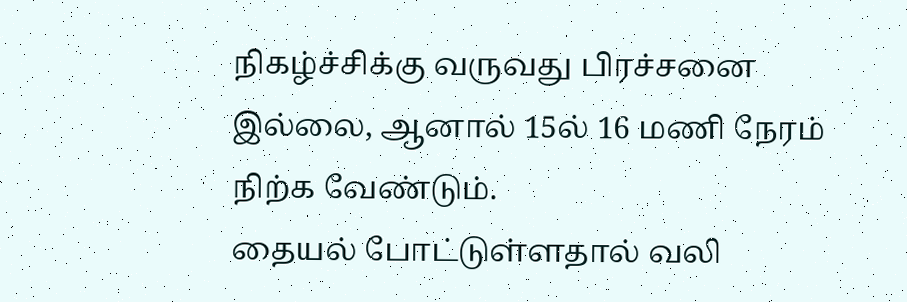நிகழ்ச்சிக்கு வருவது பிரச்சனை இல்லை, ஆனால் 15ல் 16 மணி நேரம் நிற்க வேண்டும்.
தையல் போட்டுள்ளதால் வலி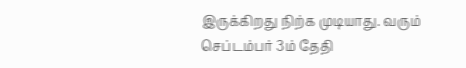இருக்கிறது நிற்க முடியாது. வரும் செப்டம்பர் 3ம் தேதி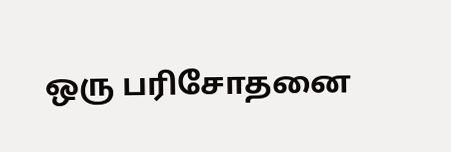ஒரு பரிசோதனை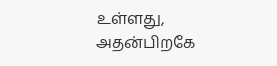உள்ளது, அதன்பிறகே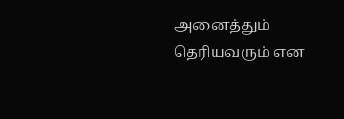அனைத்தும் தெரியவரும் என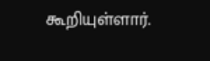கூறியுள்ளார்.